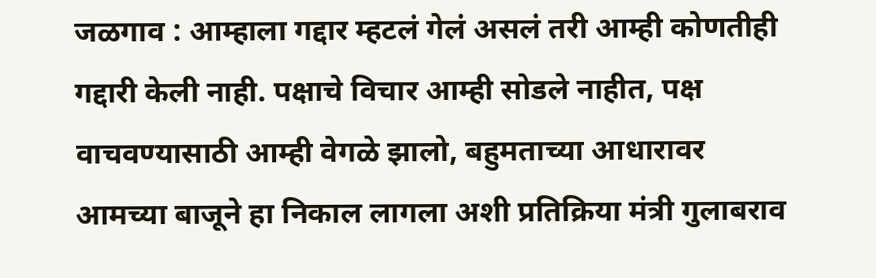जळगाव : आम्हाला गद्दार म्हटलं गेलं असलं तरी आम्ही कोणतीही गद्दारी केली नाही. पक्षाचे विचार आम्ही सोडले नाहीत, पक्ष वाचवण्यासाठी आम्ही वेगळे झालो, बहुमताच्या आधारावर आमच्या बाजूने हा निकाल लागला अशी प्रतिक्रिया मंत्री गुलाबराव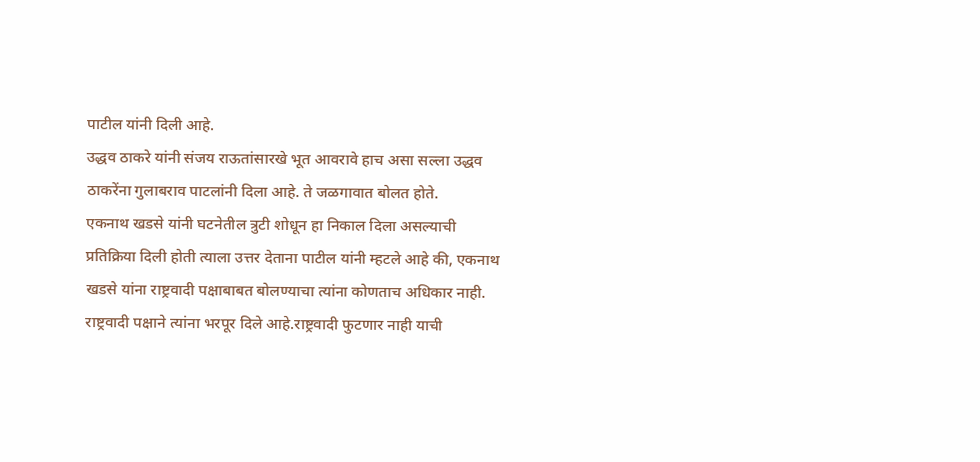पाटील यांनी दिली आहे.
उद्धव ठाकरे यांनी संजय राऊतांसारखे भूत आवरावे हाच असा सल्ला उद्धव ठाकरेंना गुलाबराव पाटलांनी दिला आहे. ते जळगावात बोलत होते.
एकनाथ खडसे यांनी घटनेतील त्रुटी शोधून हा निकाल दिला असल्याची प्रतिक्रिया दिली होती त्याला उत्तर देताना पाटील यांनी म्हटले आहे की, एकनाथ खडसे यांना राष्ट्रवादी पक्षाबाबत बोलण्याचा त्यांना कोणताच अधिकार नाही. राष्ट्रवादी पक्षाने त्यांना भरपूर दिले आहे.राष्ट्रवादी फुटणार नाही याची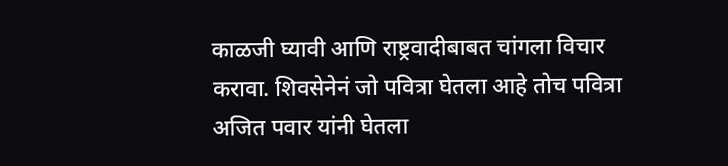काळजी घ्यावी आणि राष्ट्रवादीबाबत चांगला विचार करावा. शिवसेनेनं जो पवित्रा घेतला आहे तोच पवित्रा अजित पवार यांनी घेतला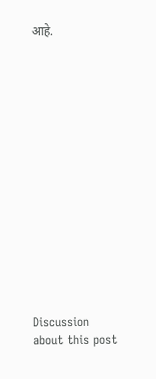आहे.















Discussion about this post